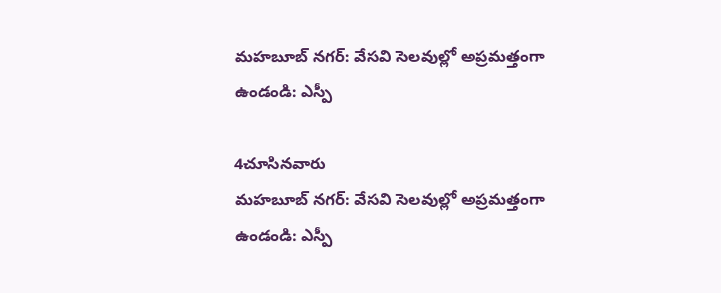మహబూబ్ నగర్: వేసవి సెలవుల్లో అప్రమత్తంగా ఉండండి: ఎస్పీ

4చూసినవారు
మహబూబ్ నగర్: వేసవి సెలవుల్లో అప్రమత్తంగా ఉండండి: ఎస్పీ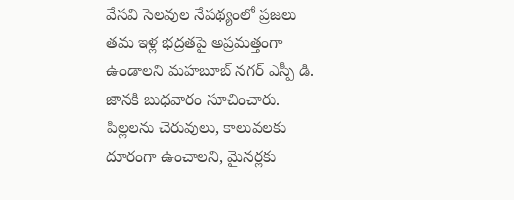వేసవి సెలవుల నేపథ్యంలో ప్రజలు తమ ఇళ్ల భద్రతపై అప్రమత్తంగా ఉండాలని మహబూబ్ నగర్ ఎస్పీ డి. జానకి బుధవారం సూచించారు. పిల్లలను చెరువులు, కాలువలకు దూరంగా ఉంచాలని, మైనర్లకు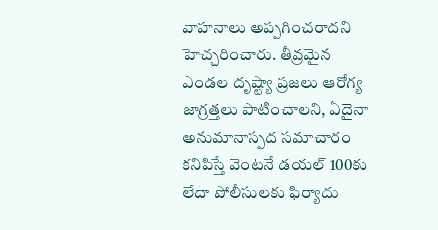వాహనాలు అప్పగించరాదని హెచ్చరించారు. తీవ్రమైన ఎండల దృష్ట్యా ప్రజలు ఆరోగ్య జాగ్రత్తలు పాటించాలని, ఏదైనా అనుమానాస్పద సమాచారం కనిపిస్తే వెంటనే డయల్ 100కు లేదా పోలీసులకు ఫిర్యాదు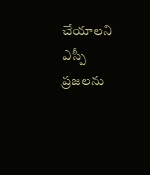చేయాలని ఎస్పీ ప్రజలను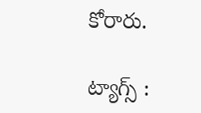కోరారు.

ట్యాగ్స్ :